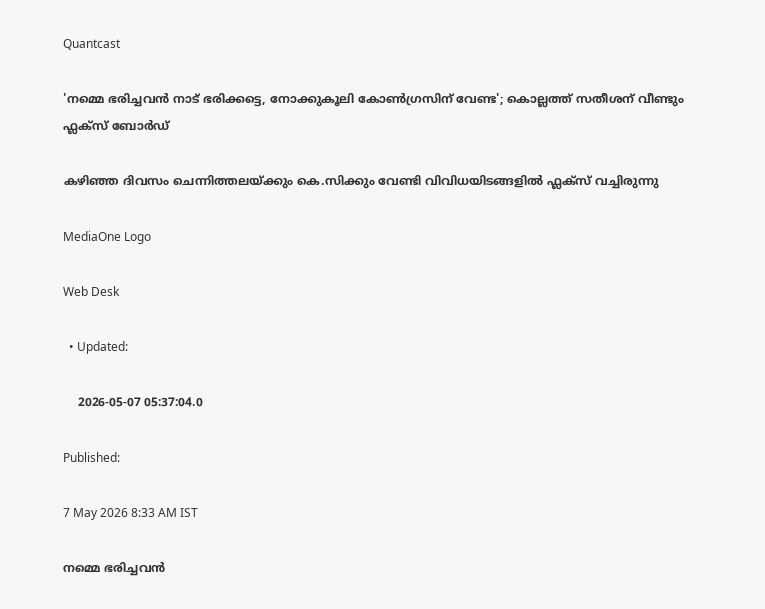Quantcast

'നമ്മെ ഭരിച്ചവൻ നാട് ഭരിക്കട്ടെ, നോക്കുകൂലി കോൺഗ്രസിന് വേണ്ട'; കൊല്ലത്ത് സതീശന് വീണ്ടും ഫ്ലക്സ് ബോര്‍ഡ്

കഴിഞ്ഞ ദിവസം ചെന്നിത്തലയ്ക്കും കെ.സിക്കും വേണ്ടി വിവിധയിടങ്ങളിൽ ഫ്ലക്സ് വച്ചിരുന്നു

MediaOne Logo

Web Desk

  • Updated:

    2026-05-07 05:37:04.0

Published:

7 May 2026 8:33 AM IST

നമ്മെ ഭരിച്ചവൻ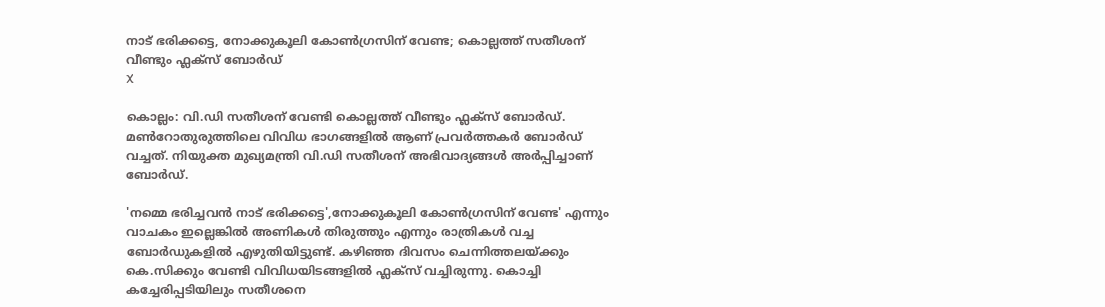നാട് ഭരിക്കട്ടെ, നോക്കുകൂലി കോൺഗ്രസിന് വേണ്ട; കൊല്ലത്ത് സതീശന് വീണ്ടും ഫ്ലക്സ് ബോര്‍ഡ്
X

കൊല്ലം: വി.ഡി സതീശന് വേണ്ടി കൊല്ലത്ത് വീണ്ടും ഫ്ലക്സ് ബോർഡ്. മൺറോതുരുത്തിലെ വിവിധ ഭാഗങ്ങളിൽ ആണ്‌ പ്രവർത്തകർ ബോർഡ് വച്ചത്. നിയുക്ത മുഖ്യമന്ത്രി വി.ഡി സതീശന് അഭിവാദ്യങ്ങൾ അർപ്പിച്ചാണ് ബോർഡ്.

'നമ്മെ ഭരിച്ചവൻ നാട് ഭരിക്കട്ടെ',നോക്കുകൂലി കോൺഗ്രസിന് വേണ്ട' എന്നും വാചകം ഇല്ലെങ്കിൽ അണികൾ തിരുത്തും എന്നും രാത്രികൾ വച്ച ബോർഡുകളിൽ എഴുതിയിട്ടുണ്ട്. കഴിഞ്ഞ ദിവസം ചെന്നിത്തലയ്ക്കും കെ.സിക്കും വേണ്ടി വിവിധയിടങ്ങളിൽ ഫ്ലക്സ് വച്ചിരുന്നു. കൊച്ചി കച്ചേരിപ്പടിയിലും സതീശനെ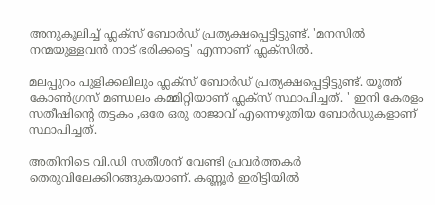അനുകൂലിച്ച് ഫ്ലക്സ് ബോർഡ് പ്രത്യക്ഷപ്പെട്ടിട്ടുണ്ട്. 'മനസിൽ നന്മയുള്ളവൻ നാട് ഭരിക്കട്ടെ' എന്നാണ് ഫ്ലക്സിൽ.

മലപ്പുറം പുളിക്കലിലും ഫ്ലക്സ് ബോര്‍ഡ് പ്രത്യക്ഷപ്പെട്ടിട്ടുണ്ട്. യൂത്ത് കോൺഗ്രസ് മണ്ഡലം കമ്മിറ്റിയാണ് ഫ്ലക്സ് സ്ഥാപിച്ചത്. ' ഇനി കേരളം സതീഷിന്റെ തട്ടകം ,ഒരേ ഒരു രാജാവ് എന്നെഴുതിയ ബോർഡുകളാണ് സ്ഥാപിച്ചത്.

അതിനിടെ വി.ഡി സതീശന് വേണ്ടി പ്രവര്‍ത്തകര്‍ തെരുവിലേക്കിറങ്ങുകയാണ്. കണ്ണൂർ ഇരിട്ടിയിൽ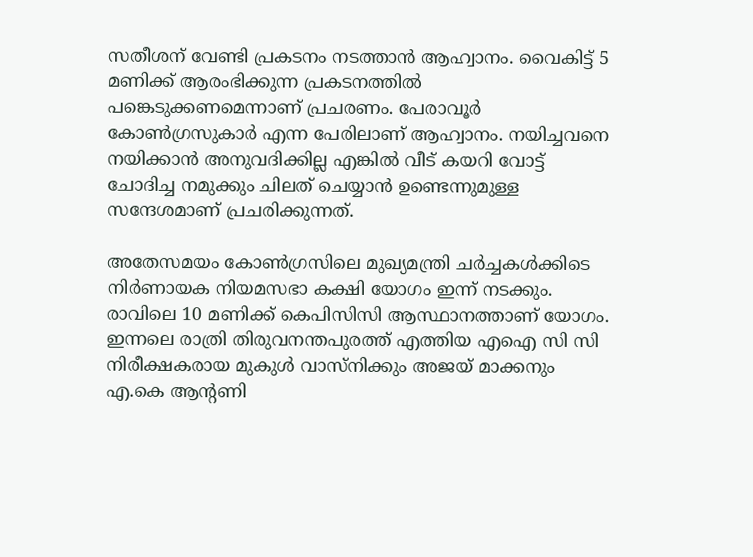സതീശന് വേണ്ടി പ്രകടനം നടത്താൻ ആഹ്വാനം. വൈകിട്ട് 5 മണിക്ക് ആരംഭിക്കുന്ന പ്രകടനത്തിൽ പങ്കെടുക്കണമെന്നാണ് പ്രചരണം. പേരാവൂർ കോൺഗ്രസുകാർ എന്ന പേരിലാണ് ആഹ്വാനം. നയിച്ചവനെ നയിക്കാൻ അനുവദിക്കില്ല എങ്കിൽ വീട്‌ കയറി വോട്ട് ചോദിച്ച നമുക്കും ചിലത് ചെയ്യാൻ ഉണ്ടെന്നുമുള്ള സന്ദേശമാണ് പ്രചരിക്കുന്നത്.

അതേസമയം കോൺഗ്രസിലെ മുഖ്യമന്ത്രി ചർച്ചകൾക്കിടെ നിർണായക നിയമസഭാ കക്ഷി യോഗം ഇന്ന് നടക്കും. രാവിലെ 10 മണിക്ക് കെപിസിസി ആസ്ഥാനത്താണ് യോഗം. ഇന്നലെ രാത്രി തിരുവനന്തപുരത്ത് എത്തിയ എഐ സി സി നിരീക്ഷകരായ മുകുൾ വാസ്നിക്കും അജയ് മാക്കനും എ.കെ ആന്‍റണി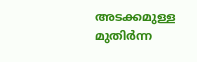അടക്കമുള്ള മുതിർന്ന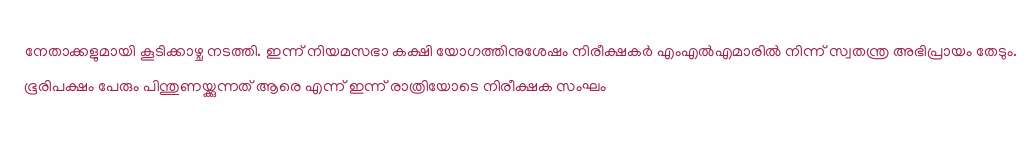നേതാക്കളുമായി കൂടിക്കാഴ്ച നടത്തി. ഇന്ന് നിയമസഭാ കക്ഷി യോഗത്തിനുശേഷം നിരീക്ഷകർ എംഎൽഎമാരിൽ നിന്ന് സ്വതന്ത്ര അഭിപ്രായം തേടും. ഭൂരിപക്ഷം പേരും പിന്തുണയ്ക്കുന്നത് ആരെ എന്ന് ഇന്ന് രാത്രിയോടെ നിരീക്ഷക സംഘം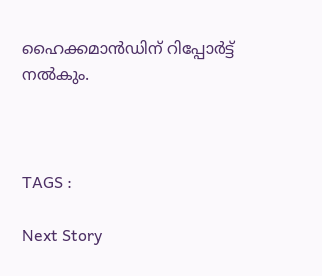ഹൈക്കമാന്‍ഡിന് റിപ്പോർട്ട് നൽകും.



TAGS :

Next Story